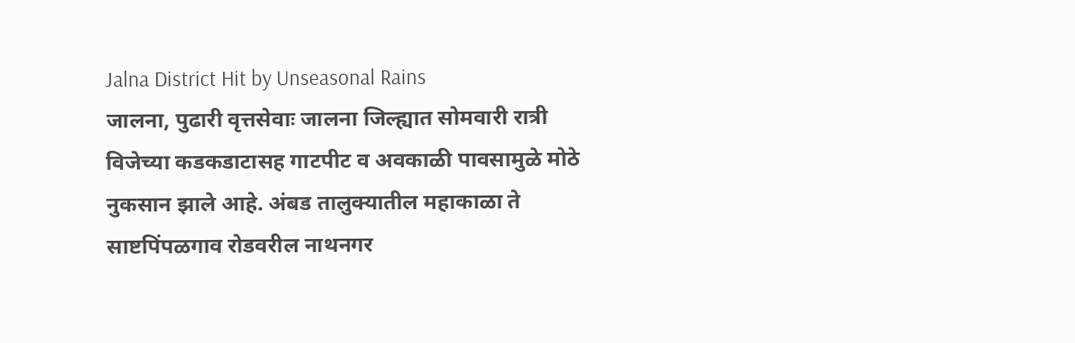Jalna District Hit by Unseasonal Rains
जालना, पुढारी वृत्तसेवाः जालना जिल्ह्यात सोमवारी रात्री विजेच्या कडकडाटासह गाटपीट व अवकाळी पावसामुळे मोठे नुकसान झाले आहे. अंबड तालुक्यातील महाकाळा ते साष्टपिंपळगाव रोडवरील नाथनगर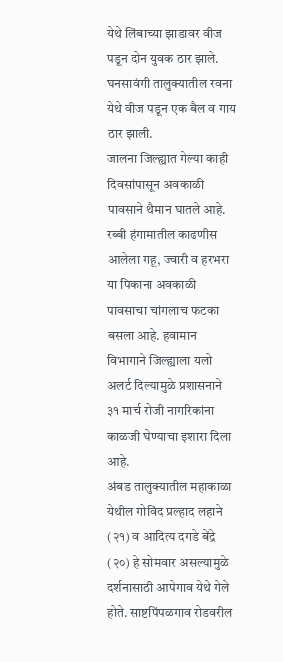येथे लिंबाच्या झाडावर वीज पडून दोन युवक ठार झाले. घनसावंगी तालुक्यातील रवना येथे वीज पडून एक बैल व गाय ठार झाली.
जालना जिल्ह्यात गेल्या काही दिवसांपासून अवकाळी पावसाने थैमान घातले आहे. रब्बी हंगामातील काढणीस आलेला गहू, ज्वारी व हरभरा या पिकाना अवकाळी पावसाचा चांगलाच फटका बसला आहे. हवामान विभागाने जिल्ह्याला यलो अलर्ट दिल्यामुळे प्रशासनाने ३१ मार्च रोजी नागरिकांना काळजी घेण्याचा इशारा दिला आहे.
अंबड तालुक्यातील महाकाळा येथील गोविंद प्रल्हाद लहाने (२१) व आदित्य दगडे बेंद्रे (२०) हे सोमवार असल्यामुळे दर्शनासाठी आपेगाव येथे गेले होते. साष्टपिंपळगाव रोडवरील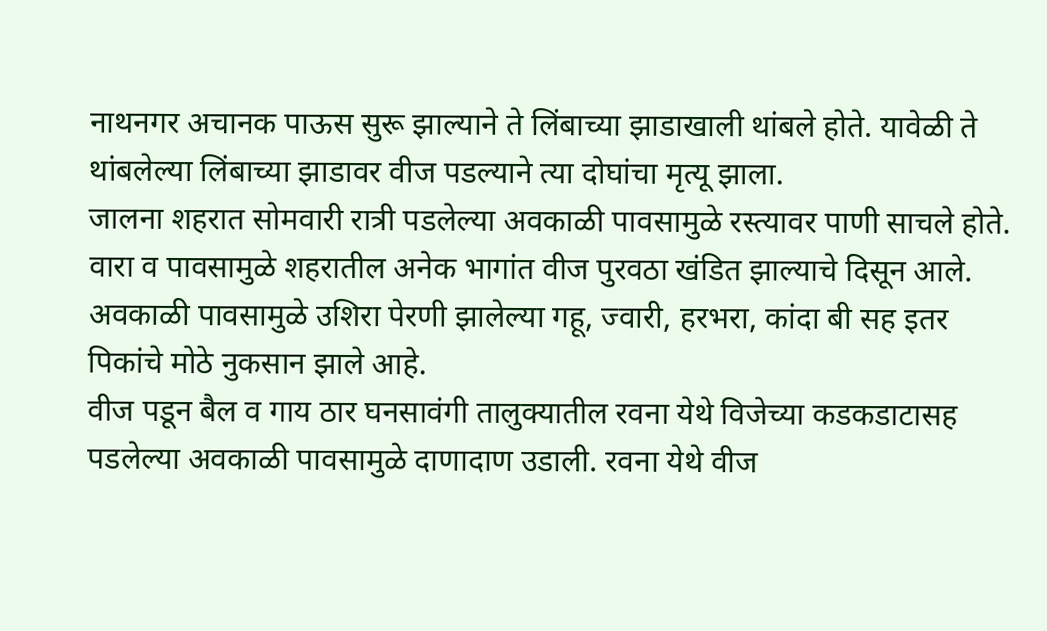नाथनगर अचानक पाऊस सुरू झाल्याने ते लिंबाच्या झाडाखाली थांबले होते. यावेळी ते थांबलेल्या लिंबाच्या झाडावर वीज पडल्याने त्या दोघांचा मृत्यू झाला.
जालना शहरात सोमवारी रात्री पडलेल्या अवकाळी पावसामुळे रस्त्यावर पाणी साचले होते. वारा व पावसामुळे शहरातील अनेक भागांत वीज पुरवठा खंडित झाल्याचे दिसून आले. अवकाळी पावसामुळे उशिरा पेरणी झालेल्या गहू, ज्वारी, हरभरा, कांदा बी सह इतर पिकांचे मोठे नुकसान झाले आहे.
वीज पडून बैल व गाय ठार घनसावंगी तालुक्यातील रवना येथे विजेच्या कडकडाटासह पडलेल्या अवकाळी पावसामुळे दाणादाण उडाली. रवना येथे वीज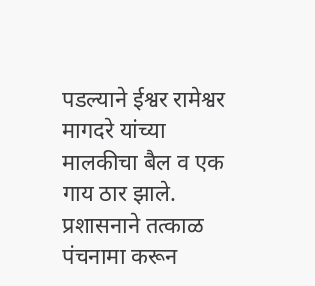पडल्याने ईश्वर रामेश्वर मागदरे यांच्या मालकीचा बैल व एक गाय ठार झाले. प्रशासनाने तत्काळ पंचनामा करून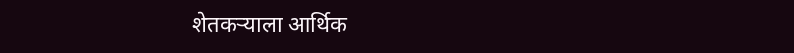शेतकऱ्याला आर्थिक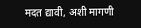मदत द्यावी, अशी मागणी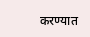करण्यात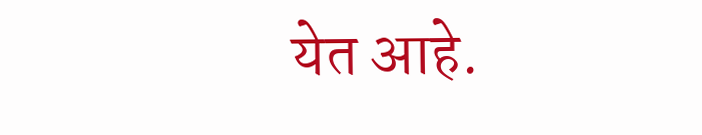येत आहे.